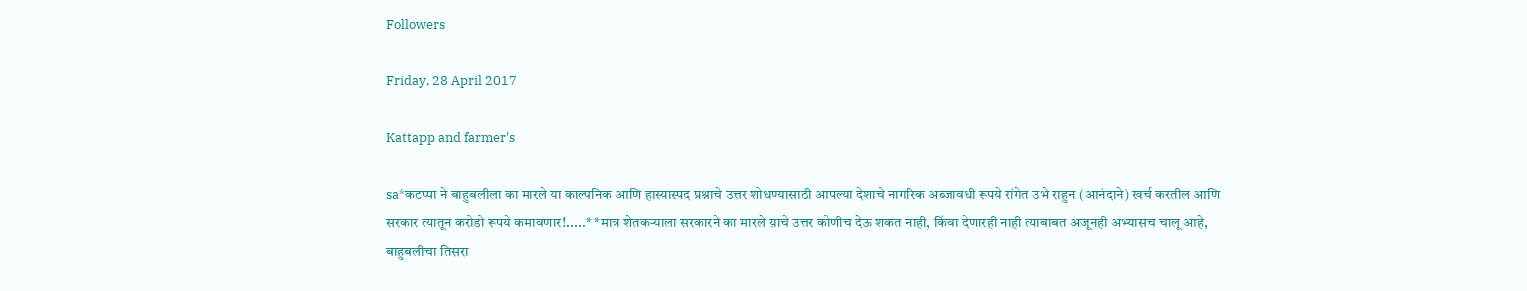Followers

Friday, 28 April 2017

Kattapp and farmer's

sa*कटप्पा ने बाहुबलीला का मारले या काल्पनिक आणि हास्यास्पद प्रश्नाचे उत्तर शोधण्यासाठी आपल्या देशाचे नागरिक अब्जावधी रूपये रांगेत उभे राहुन (आनंदाने) खर्च करतील आणि सरकार त्यातून करोडो रूपये कमावणार!.....* *मात्र शेतकऱ्याला सरकारने का मारले य़ाचे उत्तर कोणीच देऊ शकत नाही, किंवा देणारही नाही त्याबाबत अजूनही अभ्यासच चालू आहे, बाहुबलीचा तिसरा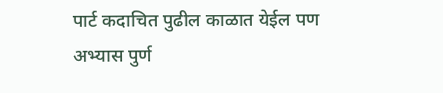पार्ट कदाचित पुढील काळात येईल पण अभ्यास पुर्ण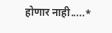होणार नाही.....*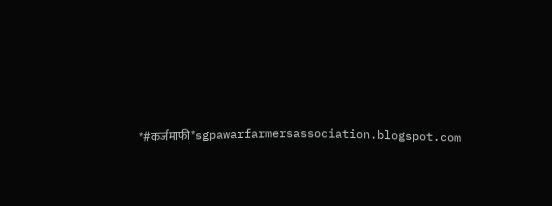*#कर्जमाफी*sgpawarfarmersassociation.blogspot.com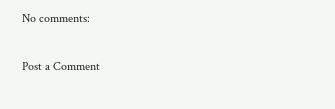No comments:

Post a Comment